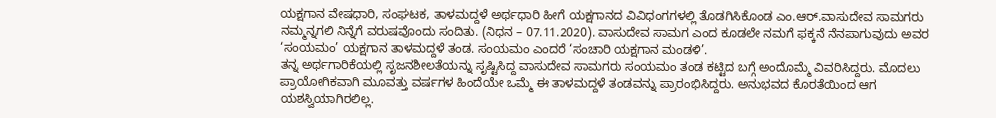ಯಕ್ಷಗಾನ ವೇಷಧಾರಿ, ಸಂಘಟಕ, ತಾಳಮದ್ದಳೆ ಅರ್ಥಧಾರಿ ಹೀಗೆ ಯಕ್ಷಗಾನದ ವಿವಿಧಂಗಗಳಲ್ಲಿ ತೊಡಗಿಸಿಕೊಂಡ ಎಂ.ಆರ್.ವಾಸುದೇವ ಸಾಮಗರು ನಮ್ಮನ್ನಗಲಿ ನಿನ್ನೆಗೆ ವರುಷವೊಂದು ಸಂದಿತು. (ನಿಧನ – 07.11.2020). ವಾಸುದೇವ ಸಾಮಗ ಎಂದ ಕೂಡಲೇ ನಮಗೆ ಫಕ್ಕನೆ ನೆನಪಾಗುವುದು ಅವರ ‘ಸಂಯಮಂ’ ಯಕ್ಷಗಾನ ತಾಳಮದ್ದಳೆ ತಂಡ. ಸಂಯಮಂ ಎಂದರೆ ‘ಸಂಚಾರಿ ಯಕ್ಷಗಾನ ಮಂಡಳಿ’.
ತನ್ನ ಅರ್ಥಗಾರಿಕೆಯಲ್ಲಿ ಸೃಜನಶೀಲತೆಯನ್ನು ಸೃಷ್ಟಿಸಿದ್ದ ವಾಸುದೇವ ಸಾಮಗರು ಸಂಯಮಂ ತಂಡ ಕಟ್ಟಿದ ಬಗ್ಗೆ ಅಂದೊಮ್ಮೆ ವಿವರಿಸಿದ್ದರು. ಮೊದಲು ಪ್ರಾಯೋಗಿಕವಾಗಿ ಮೂವತ್ತು ವರ್ಷಗಳ ಹಿಂದೆಯೇ ಒಮ್ಮೆ ಈ ತಾಳಮದ್ದಳೆ ತಂಡವನ್ನು ಪ್ರಾರಂಭಿಸಿದ್ದರು. ಅನುಭವದ ಕೊರತೆಯಿಂದ ಆಗ ಯಶಸ್ವಿಯಾಗಿರಲಿಲ್ಲ.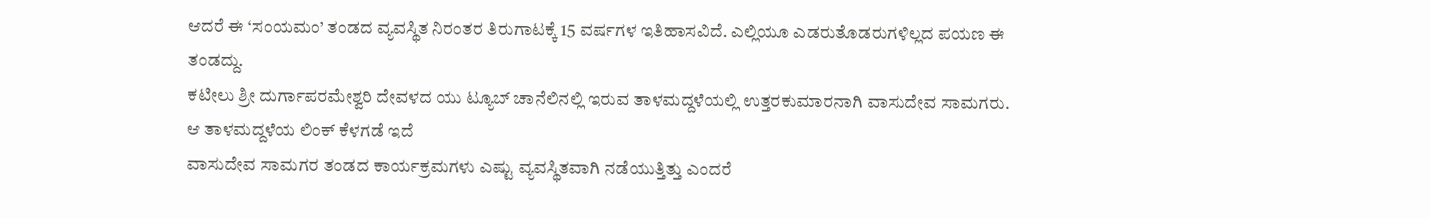ಆದರೆ ಈ ‘ಸಂಯಮಂ’ ತಂಡದ ವ್ಯವಸ್ಥಿತ ನಿರಂತರ ತಿರುಗಾಟಕ್ಕೆ 15 ವರ್ಷಗಳ ಇತಿಹಾಸವಿದೆ. ಎಲ್ಲಿಯೂ ಎಡರುತೊಡರುಗಳಿಲ್ಲದ ಪಯಣ ಈ ತಂಡದ್ದು.
ಕಟೀಲು ಶ್ರೀ ದುರ್ಗಾಪರಮೇಶ್ವರಿ ದೇವಳದ ಯು ಟ್ಯೂಬ್ ಚಾನೆಲಿನಲ್ಲಿ ಇರುವ ತಾಳಮದ್ದಳೆಯಲ್ಲಿ ಉತ್ತರಕುಮಾರನಾಗಿ ವಾಸುದೇವ ಸಾಮಗರು. ಆ ತಾಳಮದ್ದಳೆಯ ಲಿಂಕ್ ಕೆಳಗಡೆ ಇದೆ
ವಾಸುದೇವ ಸಾಮಗರ ತಂಡದ ಕಾರ್ಯಕ್ರಮಗಳು ಎಷ್ಟು ವ್ಯವಸ್ಥಿತವಾಗಿ ನಡೆಯುತ್ತಿತ್ತು ಎಂದರೆ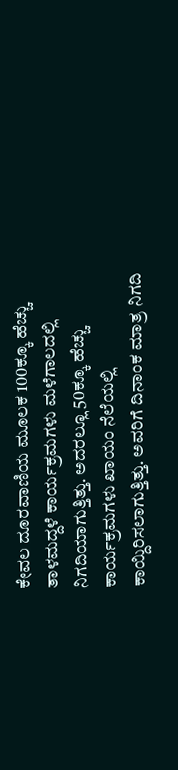ಕೇವಲ ದೂರವಾಣಿಯ ಮೂಲಕ 100ಕ್ಕೂ ಹೆಚ್ಚು ತಾಳಮದ್ದಳೆ ಕಾರ್ಯಕ್ರಮಗಳು ಮಳೆಗಾಲದಲ್ಲಿ ನಿಗದಿಯಾಗುತ್ತಿತ್ತು. ಅದರಲ್ಲೂ 50ಕ್ಕೂ ಹೆಚ್ಚು ಕಾರ್ಯಕ್ರಮಗಳು ಖಾಯಂ ನೆಲೆಯಲ್ಲಿ ಕಾಯ್ದಿರಿಸಲಾಗುತ್ತಿತ್ತು. ಅವರಿಗೆ ದಿನಾಂಕ ಮಾತ್ರ ನಿಗದಿ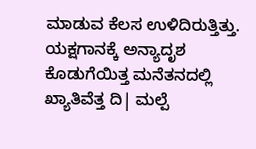ಮಾಡುವ ಕೆಲಸ ಉಳಿದಿರುತ್ತಿತ್ತು.
ಯಕ್ಷಗಾನಕ್ಕೆ ಅನ್ಯಾದೃಶ ಕೊಡುಗೆಯಿತ್ತ ಮನೆತನದಲ್ಲಿ ಖ್ಯಾತಿವೆತ್ತ ದಿ| ಮಲ್ಪೆ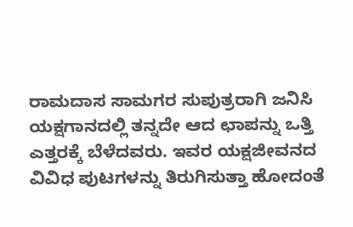ರಾಮದಾಸ ಸಾಮಗರ ಸುಪುತ್ರರಾಗಿ ಜನಿಸಿ ಯಕ್ಷಗಾನದಲ್ಲಿ ತನ್ನದೇ ಆದ ಛಾಪನ್ನು ಒತ್ತಿ ಎತ್ತರಕ್ಕೆ ಬೆಳೆದವರು. ಇವರ ಯಕ್ಷಜೀವನದ ವಿವಿಧ ಪುಟಗಳನ್ನು ತಿರುಗಿಸುತ್ತಾ ಹೋದಂತೆ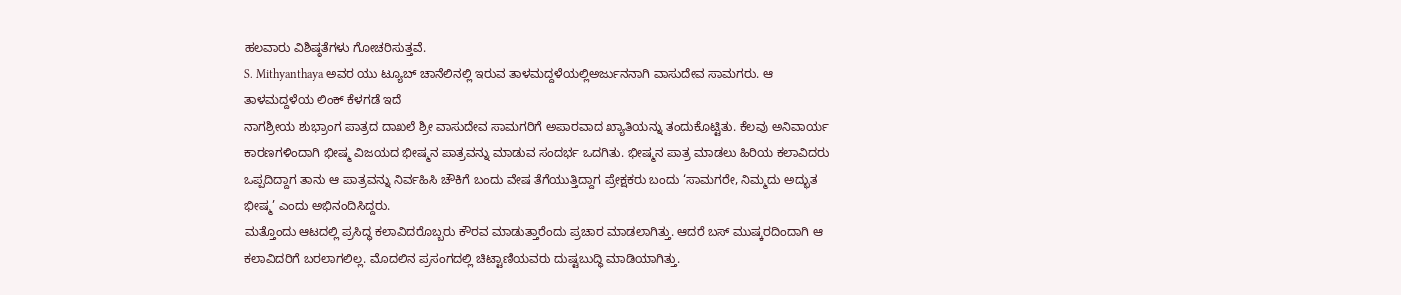ಹಲವಾರು ವಿಶಿಷ್ಠತೆಗಳು ಗೋಚರಿಸುತ್ತವೆ.
S. Mithyanthaya ಅವರ ಯು ಟ್ಯೂಬ್ ಚಾನೆಲಿನಲ್ಲಿ ಇರುವ ತಾಳಮದ್ದಳೆಯಲ್ಲಿಅರ್ಜುನನಾಗಿ ವಾಸುದೇವ ಸಾಮಗರು. ಆ ತಾಳಮದ್ದಳೆಯ ಲಿಂಕ್ ಕೆಳಗಡೆ ಇದೆ
ನಾಗಶ್ರೀಯ ಶುಭ್ರಾಂಗ ಪಾತ್ರದ ದಾಖಲೆ ಶ್ರೀ ವಾಸುದೇವ ಸಾಮಗರಿಗೆ ಅಪಾರವಾದ ಖ್ಯಾತಿಯನ್ನು ತಂದುಕೊಟ್ಟಿತು. ಕೆಲವು ಅನಿವಾರ್ಯ ಕಾರಣಗಳಿಂದಾಗಿ ಭೀಷ್ಮ ವಿಜಯದ ಭೀಷ್ಮನ ಪಾತ್ರವನ್ನು ಮಾಡುವ ಸಂದರ್ಭ ಒದಗಿತು. ಭೀಷ್ಮನ ಪಾತ್ರ ಮಾಡಲು ಹಿರಿಯ ಕಲಾವಿದರು ಒಪ್ಪದಿದ್ದಾಗ ತಾನು ಆ ಪಾತ್ರವನ್ನು ನಿರ್ವಹಿಸಿ ಚೌಕಿಗೆ ಬಂದು ವೇಷ ತೆಗೆಯುತ್ತಿದ್ದಾಗ ಪ್ರೇಕ್ಷಕರು ಬಂದು ‘ಸಾಮಗರೇ, ನಿಮ್ಮದು ಅದ್ಭುತ ಭೀಷ್ಮ’ ಎಂದು ಅಭಿನಂದಿಸಿದ್ದರು.
ಮತ್ತೊಂದು ಆಟದಲ್ಲಿ ಪ್ರಸಿದ್ಧ ಕಲಾವಿದರೊಬ್ಬರು ಕೌರವ ಮಾಡುತ್ತಾರೆಂದು ಪ್ರಚಾರ ಮಾಡಲಾಗಿತ್ತು. ಆದರೆ ಬಸ್ ಮುಷ್ಕರದಿಂದಾಗಿ ಆ ಕಲಾವಿದರಿಗೆ ಬರಲಾಗಲಿಲ್ಲ. ಮೊದಲಿನ ಪ್ರಸಂಗದಲ್ಲಿ ಚಿಟ್ಟಾಣಿಯವರು ದುಷ್ಟಬುದ್ಧಿ ಮಾಡಿಯಾಗಿತ್ತು.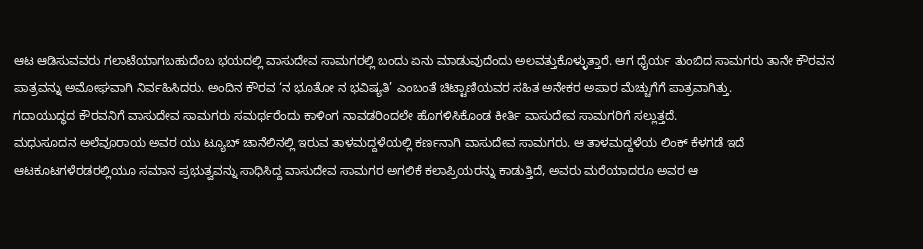ಆಟ ಆಡಿಸುವವರು ಗಲಾಟೆಯಾಗಬಹುದೆಂಬ ಭಯದಲ್ಲಿ ವಾಸುದೇವ ಸಾಮಗರಲ್ಲಿ ಬಂದು ಏನು ಮಾಡುವುದೆಂದು ಅಲವತ್ತುಕೊಳ್ಳುತ್ತಾರೆ. ಆಗ ಧೈರ್ಯ ತುಂಬಿದ ಸಾಮಗರು ತಾನೇ ಕೌರವನ ಪಾತ್ರವನ್ನು ಅಮೋಘವಾಗಿ ನಿರ್ವಹಿಸಿದರು. ಅಂದಿನ ಕೌರವ ‘ನ ಭೂತೋ ನ ಭವಿಷ್ಯತಿ’ ಎಂಬಂತೆ ಚಿಟ್ಟಾಣಿಯವರ ಸಹಿತ ಅನೇಕರ ಅಪಾರ ಮೆಚ್ಚುಗೆಗೆ ಪಾತ್ರವಾಗಿತ್ತು.
ಗದಾಯುದ್ಧದ ಕೌರವನಿಗೆ ವಾಸುದೇವ ಸಾಮಗರು ಸಮರ್ಥರೆಂದು ಕಾಳಿಂಗ ನಾವಡರಿಂದಲೇ ಹೊಗಳಿಸಿಕೊಂಡ ಕೀರ್ತಿ ವಾಸುದೇವ ಸಾಮಗರಿಗೆ ಸಲ್ಲುತ್ತದೆ.
ಮಧುಸೂದನ ಅಲೆವೂರಾಯ ಅವರ ಯು ಟ್ಯೂಬ್ ಚಾನೆಲಿನಲ್ಲಿ ಇರುವ ತಾಳಮದ್ದಳೆಯಲ್ಲಿ ಕರ್ಣನಾಗಿ ವಾಸುದೇವ ಸಾಮಗರು. ಆ ತಾಳಮದ್ದಳೆಯ ಲಿಂಕ್ ಕೆಳಗಡೆ ಇದೆ
ಆಟಕೂಟಗಳೆರಡರಲ್ಲಿಯೂ ಸಮಾನ ಪ್ರಭುತ್ವವನ್ನು ಸಾಧಿಸಿದ್ದ ವಾಸುದೇವ ಸಾಮಗರ ಅಗಲಿಕೆ ಕಲಾಪ್ರಿಯರನ್ನು ಕಾಡುತ್ತಿದೆ, ಅವರು ಮರೆಯಾದರೂ ಅವರ ಆ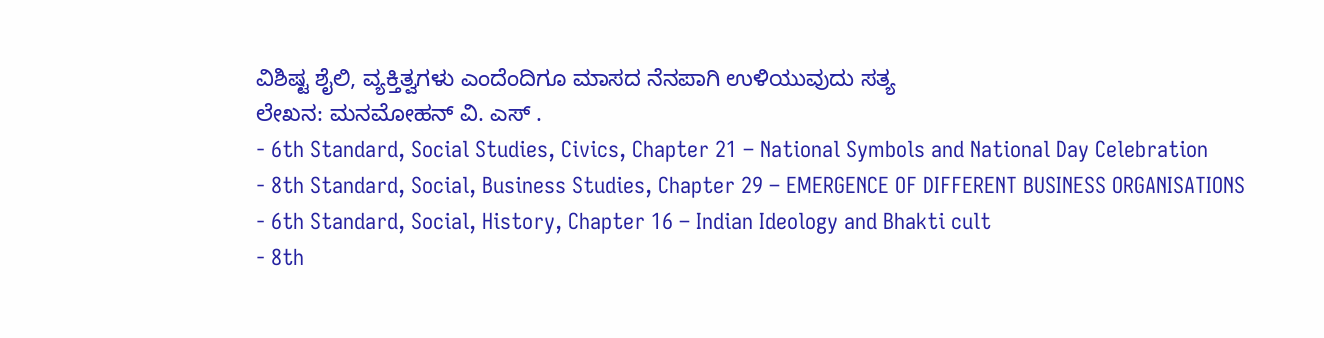ವಿಶಿಷ್ಟ ಶೈಲಿ, ವ್ಯಕ್ತಿತ್ವಗಳು ಎಂದೆಂದಿಗೂ ಮಾಸದ ನೆನಪಾಗಿ ಉಳಿಯುವುದು ಸತ್ಯ
ಲೇಖನ: ಮನಮೋಹನ್ ವಿ. ಎಸ್ .
- 6th Standard, Social Studies, Civics, Chapter 21 – National Symbols and National Day Celebration
- 8th Standard, Social, Business Studies, Chapter 29 – EMERGENCE OF DIFFERENT BUSINESS ORGANISATIONS
- 6th Standard, Social, History, Chapter 16 – Indian Ideology and Bhakti cult
- 8th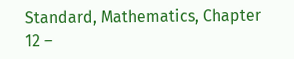Standard, Mathematics, Chapter 12 –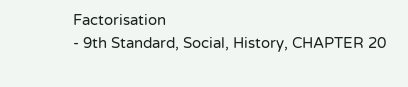Factorisation
- 9th Standard, Social, History, CHAPTER 20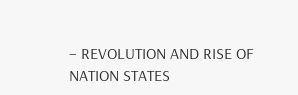– REVOLUTION AND RISE OF NATION STATES